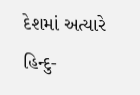દેશમાં અત્યારે હિન્દુ-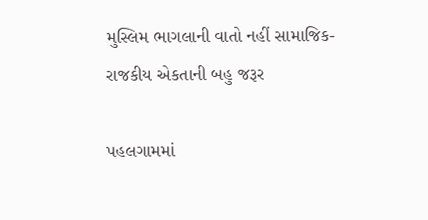મુસ્લિમ ભાગલાની વાતો નહીં સામાજિક-રાજકીય એકતાની બહુ જરૂર

પહલગામમાં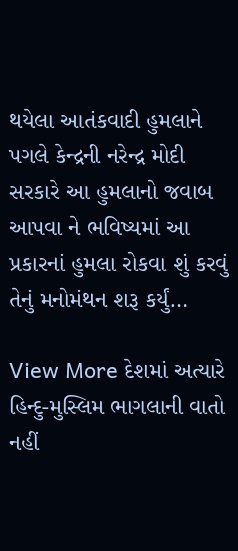થયેલા આતંકવાદી હુમલાને પગલે કેન્દ્રની નરેન્દ્ર મોદી સરકારે આ હુમલાનો જવાબ આપવા ને ભવિષ્યમાં આ પ્રકારનાં હુમલા રોકવા શું કરવું તેનું મનોમંથન શરૂ કર્યું…

View More દેશમાં અત્યારે હિન્દુ-મુસ્લિમ ભાગલાની વાતો નહીં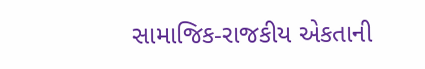સામાજિક-રાજકીય એકતાની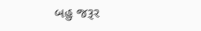બહુ જરૂર